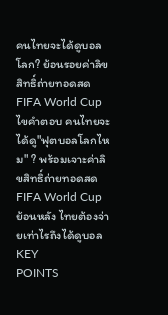คนไทยจะได้ดูบอลโลก? ย้อนรอยค่าลิขสิทธิ์ถ่ายทอดสด FIFA World Cup
ไขคำตอบ คนไทยจะได้ดู"ฟุตบอลโลกไหม" ? พร้อมเจาะค่าลิขสิทธิ์ถ่ายทอดสด FIFA World Cup ย้อนหลัง ไทยต้องจ่ายเท่าไรถึงได้ดูบอล
KEY
POINTS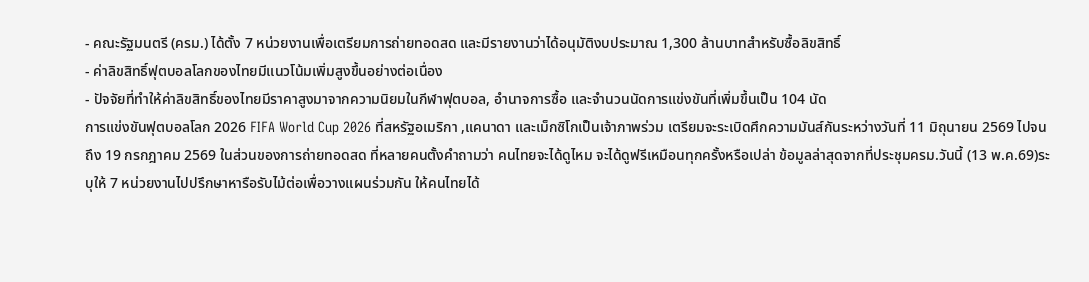- คณะรัฐมนตรี (ครม.) ได้ตั้ง 7 หน่วยงานเพื่อเตรียมการถ่ายทอดสด และมีรายงานว่าได้อนุมัติงบประมาณ 1,300 ล้านบาทสำหรับซื้อลิขสิทธิ์
- ค่าลิขสิทธิ์ฟุตบอลโลกของไทยมีแนวโน้มเพิ่มสูงขึ้นอย่างต่อเนื่อง
- ปัจจัยที่ทำให้ค่าลิขสิทธิ์ของไทยมีราคาสูงมาจากความนิยมในกีฬาฟุตบอล, อำนาจการซื้อ และจำนวนนัดการแข่งขันที่เพิ่มขึ้นเป็น 104 นัด
การแข่งขันฟุตบอลโลก 2026 FIFA World Cup 2026 ที่สหรัฐอเมริกา ,แคนาดา และเม็กซิโกเป็นเจ้าภาพร่วม เตรียมจะระเบิดศึกความมันส์กันระหว่างวันที่ 11 มิถุนายน 2569 ไปจนถึง 19 กรกฎาคม 2569 ในส่วนของการถ่ายทอดสด ที่หลายคนตั้งคำถามว่า คนไทยจะได้ดูไหม จะได้ดูฟรีเหมือนทุกครั้งหรือเปล่า ข้อมูลล่าสุดจากที่ประชุมครม.วันนี้ (13 พ.ค.69)ระบุให้ 7 หน่วยงานไปปรึกษาหารือรับไม้ต่อเพื่อวางแผนร่วมกัน ให้คนไทยได้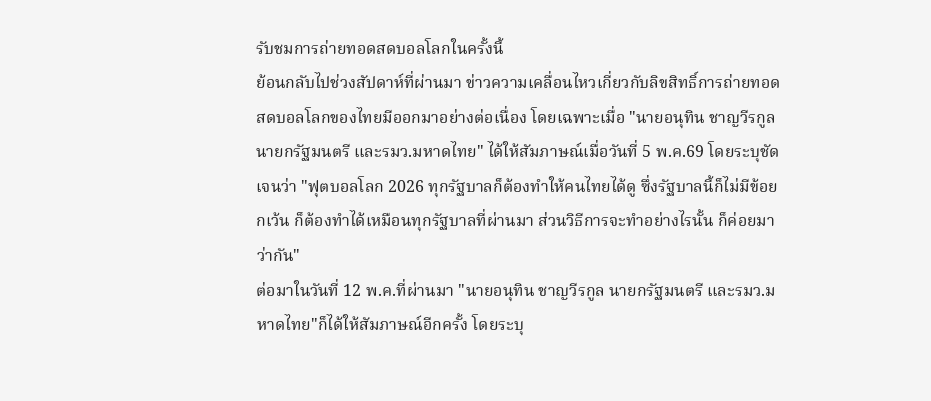รับชมการถ่ายทอดสดบอลโลกในครั้งนี้
ย้อนกลับไปช่วงสัปดาห์ที่ผ่านมา ข่าวความเคลื่อนไหวเกี่ยวกับลิขสิทธิ์การถ่ายทอดสดบอลโลกของไทยมีออกมาอย่างต่อเนื่อง โดยเฉพาะเมื่อ "นายอนุทิน ชาญวีรกูล นายกรัฐมนตรี และรมว.มหาดไทย" ได้ให้สัมภาษณ์เมื่อวันที่ 5 พ.ค.69 โดยระบุชัดเจนว่า "ฟุตบอลโลก 2026 ทุกรัฐบาลก็ต้องทำให้คนไทยได้ดู ซึ่งรัฐบาลนี้ก็ไม่มีข้อยกเว้น ก็ต้องทำได้เหมือนทุกรัฐบาลที่ผ่านมา ส่วนวิธีการจะทำอย่างไรนั้น ก็ค่อยมาว่ากัน"
ต่อมาในวันที่ 12 พ.ค.ที่ผ่านมา "นายอนุทิน ชาญวีรกูล นายกรัฐมนตรี และรมว.มหาดไทย"ก็ได้ให้สัมภาษณ์อีกครั้ง โดยระบุ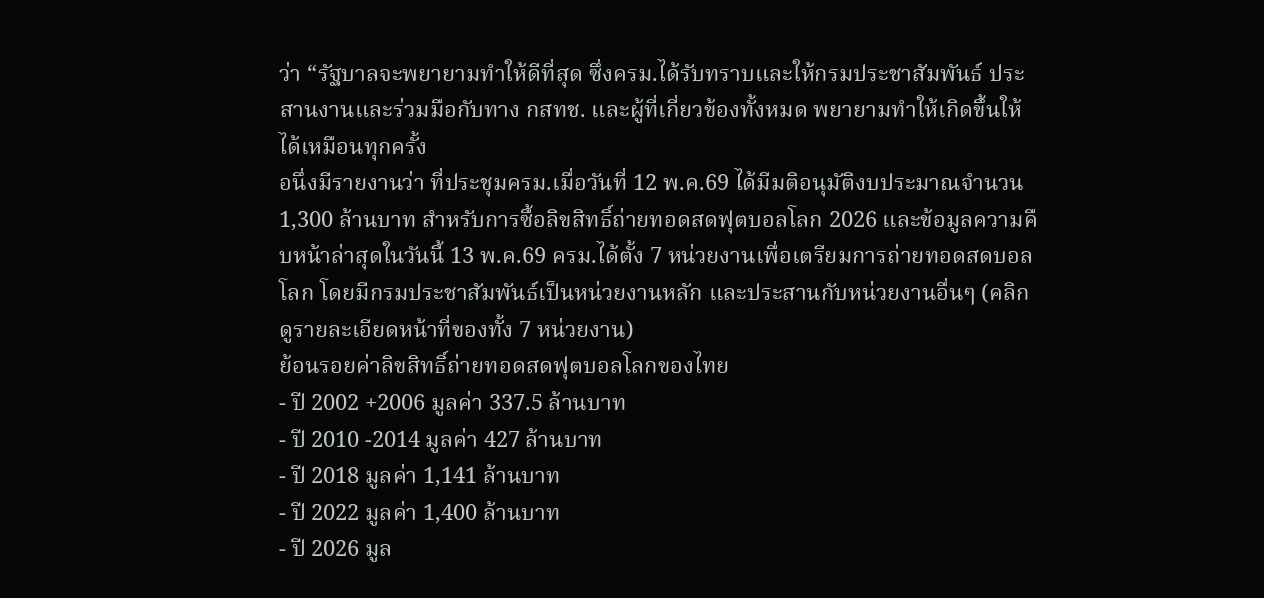ว่า “รัฐบาลจะพยายามทำให้ดีที่สุด ซึ่งครม.ได้รับทราบและให้กรมประชาสัมพันธ์ ประสานงานและร่วมมือกับทาง กสทช. และผู้ที่เกี่ยวข้องทั้งหมด พยายามทำให้เกิดขึ้นให้ได้เหมือนทุกครั้ง
อนึ่งมีรายงานว่า ที่ประชุมครม.เมื่อวันที่ 12 พ.ค.69 ได้มีมติอนุมัติงบประมาณจำนวน 1,300 ล้านบาท สำหรับการซื้อลิขสิทธิ์ถ่ายทอดสดฟุตบอลโลก 2026 และข้อมูลความคืบหน้าล่าสุดในวันนี้ 13 พ.ค.69 ครม.ได้ตั้ง 7 หน่วยงานเพื่อเตรียมการถ่ายทอดสดบอลโลก โดยมีกรมประชาสัมพันธ์เป็นหน่วยงานหลัก และประสานกับหน่วยงานอื่นๆ (คลิกดูรายละเอียดหน้าที่ของทั้ง 7 หน่วยงาน)
ย้อนรอยค่าลิขสิทธิ์ถ่ายทอดสดฟุตบอลโลกของไทย
- ปี 2002 +2006 มูลค่า 337.5 ล้านบาท
- ปี 2010 -2014 มูลค่า 427 ล้านบาท
- ปี 2018 มูลค่า 1,141 ล้านบาท
- ปี 2022 มูลค่า 1,400 ล้านบาท
- ปี 2026 มูล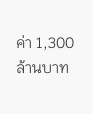ค่า 1,300 ล้านบาท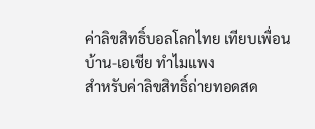ค่าลิขสิทธิ์บอลโลกไทย เทียบเพื่อนบ้าน-เอเชีย ทำไมแพง
สำหรับค่าลิขสิทธิ์ถ่ายทอดสด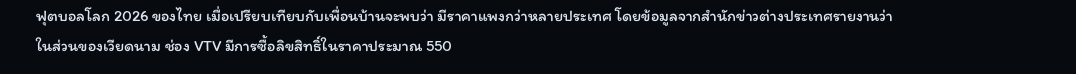ฟุตบอลโลก 2026 ของไทย เมื่อเปรียบเทียบกับเพื่อนบ้านจะพบว่า มีราคาแพงกว่าหลายประเทศ โดยข้อมูลจากสำนักข่าวต่างประเทศรายงานว่า ในส่วนของเวียดนาม ช่อง VTV มีการซื้อลิขสิทธิ์ในราคาประมาณ 550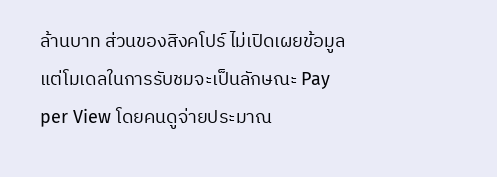ล้านบาท ส่วนของสิงคโปร์ ไม่เปิดเผยข้อมูล แต่โมเดลในการรับชมจะเป็นลักษณะ Pay per View โดยคนดูจ่ายประมาณ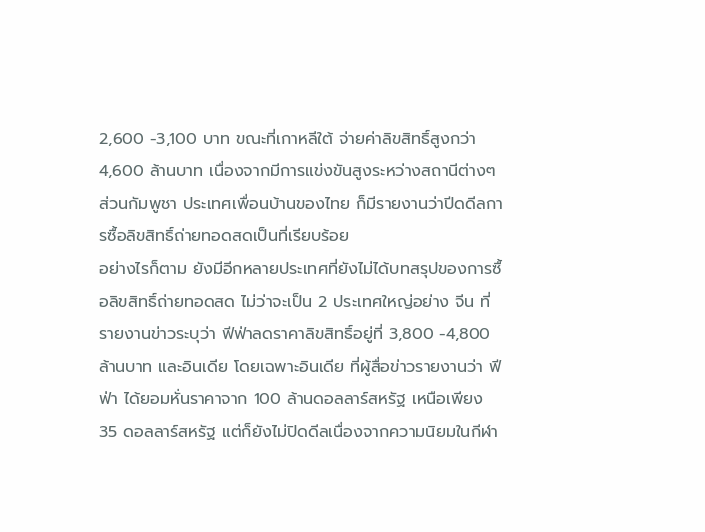2,600 -3,100 บาท ขณะที่เกาหลีใต้ จ่ายค่าลิขสิทธิ์สูงกว่า 4,600 ล้านบาท เนื่องจากมีการแข่งขันสูงระหว่างสถานีต่างๆ ส่วนกัมพูชา ประเทศเพื่อนบ้านของไทย ก็มีรายงานว่าปีดดีลการซื้อลิขสิทธิ์ถ่ายทอดสดเป็นที่เรียบร้อย
อย่างไรก็ตาม ยังมีอีกหลายประเทศที่ยังไม่ได้บทสรุปของการซื้อลิขสิทธิ์ถ่ายทอดสด ไม่ว่าจะเป็น 2 ประเทศใหญ่อย่าง จีน ที่รายงานข่าวระบุว่า ฟีฟ่าลดราคาลิขสิทธิ์อยู่ที่ 3,800 -4,800 ล้านบาท และอินเดีย โดยเฉพาะอินเดีย ที่ผู้สื่อข่าวรายงานว่า ฟีฟ่า ได้ยอมหั่นราคาจาก 100 ล้านดอลลาร์สหรัฐ เหนือเพียง 35 ดอลลาร์สหรัฐ แต่ก็ยังไม่ปิดดีลเนื่องจากความนิยมในกีฬา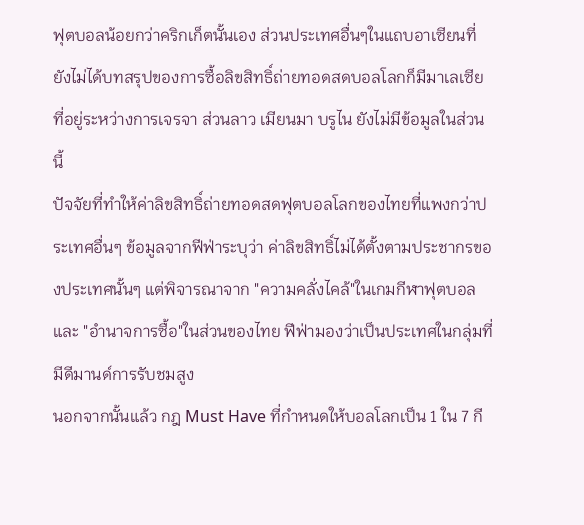ฟุตบอลน้อยกว่าคริกเก็ตนั้นเอง ส่วนประเทศอื่นๆในแถบอาเซียนที่ยังไม่ได้บทสรุปของการซื้อลิขสิทธิ์ถ่ายทอดสดบอลโลกก็มีมาเลเซีย ที่อยู่ระหว่างการเจรจา ส่วนลาว เมียนมา บรูไน ยังไม่มีข้อมูลในส่วนนี้
ปัจจัยที่ทำให้ค่าลิขสิทธิ์ถ่ายทอดสดฟุตบอลโลกของไทยที่แพงกว่าประเทศอื่นๆ ข้อมูลจากฟีฟ่าระบุว่า ค่าลิขสิทธิ์ไม่ได้ตั้งตามประชากรของประเทศนั้นๆ แต่พิจารณาจาก "ความคลั่งไคล้"ในเกมกีฬาฟุตบอล และ "อำนาจการซื้อ"ในส่วนของไทย ฟีฟ่ามองว่าเป็นประเทศในกลุ่มที่มีดีมานด์การรับชมสูง
นอกจากนั้นแล้ว กฎ Must Have ที่กำหนดให้บอลโลกเป็น 1 ใน 7 กี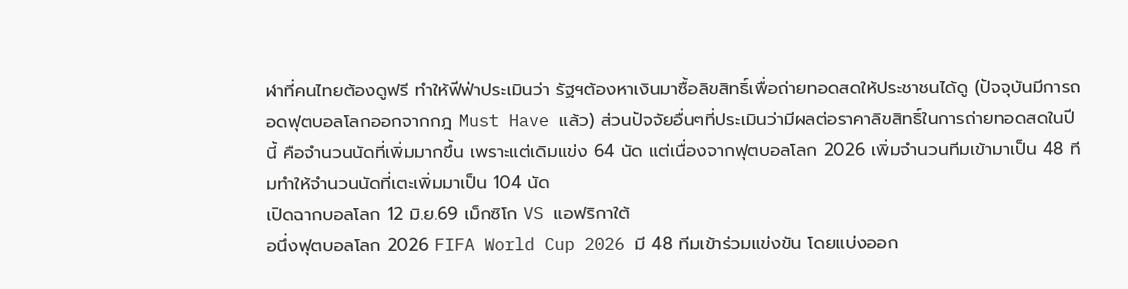ฬาที่คนไทยต้องดูฟรี ทำให้ฟีฟ่าประเมินว่า รัฐฯต้องหาเงินมาซื้อลิขสิทธิ์เพื่อถ่ายทอดสดให้ประชาชนได้ดู (ปัจจุบันมีการถอดฟุตบอลโลกออกจากกฎ Must Have แล้ว) ส่วนปัจจัยอื่นๆที่ประเมินว่ามีผลต่อราคาลิขสิทธิ์ในการถ่ายทอดสดในปีนี้ คือจำนวนนัดที่เพิ่มมากขึ้น เพราะแต่เดิมแข่ง 64 นัด แต่เนื่องจากฟุตบอลโลก 2026 เพิ่มจำนวนทีมเข้ามาเป็น 48 ทีมทำให้จำนวนนัดที่เตะเพิ่มมาเป็น 104 นัด
เปิดฉากบอลโลก 12 มิ.ย.69 เม็กซิโก VS แอฟริกาใต้
อนึ่งฟุตบอลโลก 2026 FIFA World Cup 2026 มี 48 ทีมเข้าร่วมแข่งขัน โดยแบ่งออก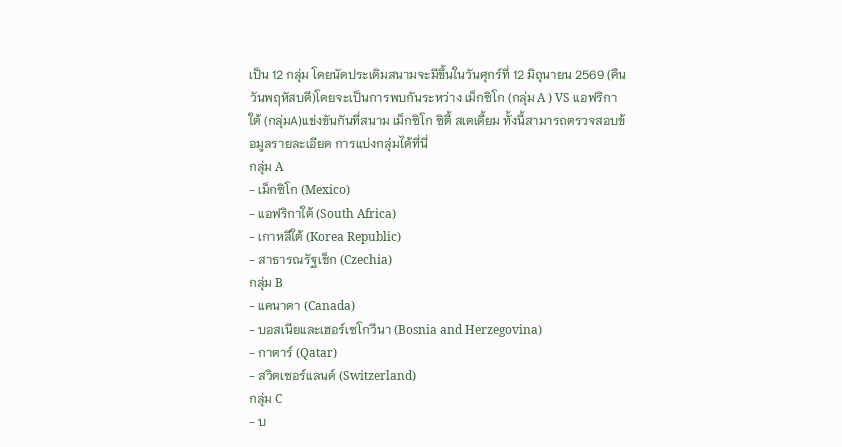เป็น 12 กลุ่ม โดยนัดประเดิมสนามจะมีขึ้นในวันศุกร์ที่ 12 มิถุนายน 2569 (คืนวันพฤหัสบดี)โดยจะเป็นการพบกันระหว่าง เม็กซิโก (กลุ่ม A ) VS แอฟริกาใต้ (กลุ่มA)แข่งขันกันที่สนาม เม็กซิโก ซิตี้ สเตเดี้ยม ทั้งนี้สามารถตรวจสอบข้อมูลรายละเอียด การแบ่งกลุ่มได้ที่นี่
กลุ่ม A
- เม็กซิโก (Mexico)
- แอฟริกาใต้ (South Africa)
- เกาหลีใต้ (Korea Republic)
- สาธารณรัฐเช็ก (Czechia)
กลุ่ม B
- แคนาดา (Canada)
- บอสเนียและเฮอร์เซโกวีนา (Bosnia and Herzegovina)
- กาตาร์ (Qatar)
- สวิตเซอร์แลนด์ (Switzerland)
กลุ่ม C
- บ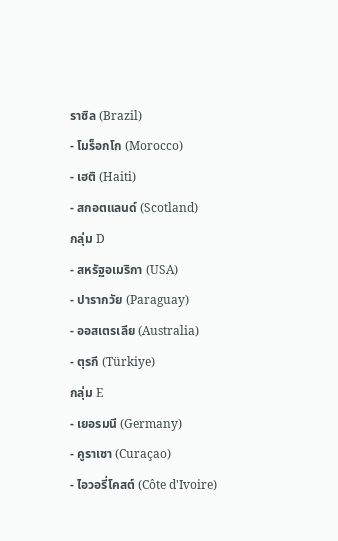ราซิล (Brazil)
- โมร็อกโก (Morocco)
- เฮติ (Haiti)
- สกอตแลนด์ (Scotland)
กลุ่ม D
- สหรัฐอเมริกา (USA)
- ปารากวัย (Paraguay)
- ออสเตรเลีย (Australia)
- ตุรกี (Türkiye)
กลุ่ม E
- เยอรมนี (Germany)
- คูราเซา (Curaçao)
- ไอวอรี่โคสต์ (Côte d'Ivoire)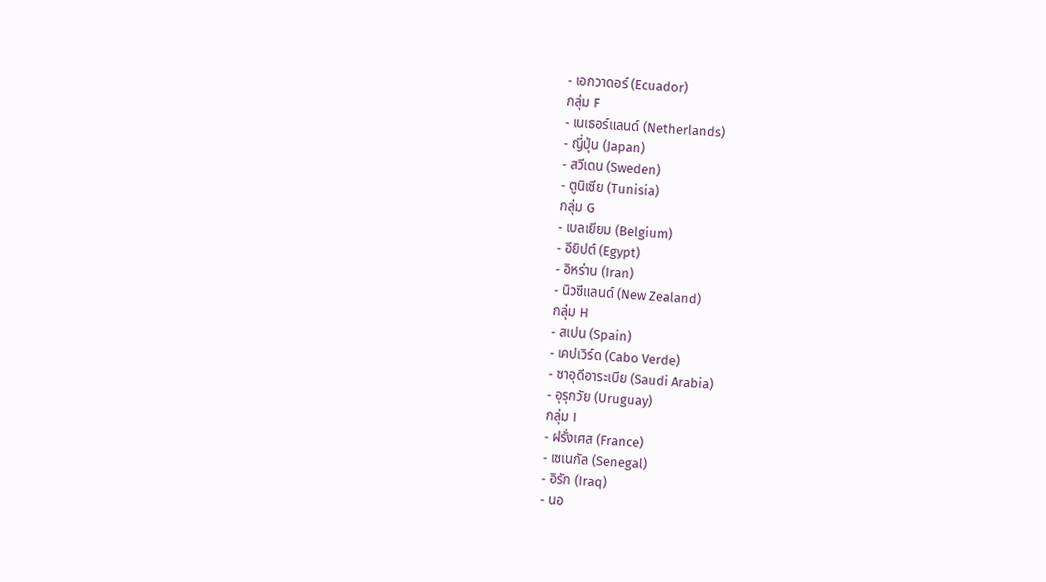- เอกวาดอร์ (Ecuador)
กลุ่ม F
- เนเธอร์แลนด์ (Netherlands)
- ญี่ปุ่น (Japan)
- สวีเดน (Sweden)
- ตูนิเซีย (Tunisia)
กลุ่ม G
- เบลเยียม (Belgium)
- อียิปต์ (Egypt)
- อิหร่าน (Iran)
- นิวซีแลนด์ (New Zealand)
กลุ่ม H
- สเปน (Spain)
- เคปเวิร์ด (Cabo Verde)
- ซาอุดีอาระเบีย (Saudi Arabia)
- อุรุกวัย (Uruguay)
กลุ่ม I
- ฝรั่งเศส (France)
- เซเนกัล (Senegal)
- อิรัก (Iraq)
- นอ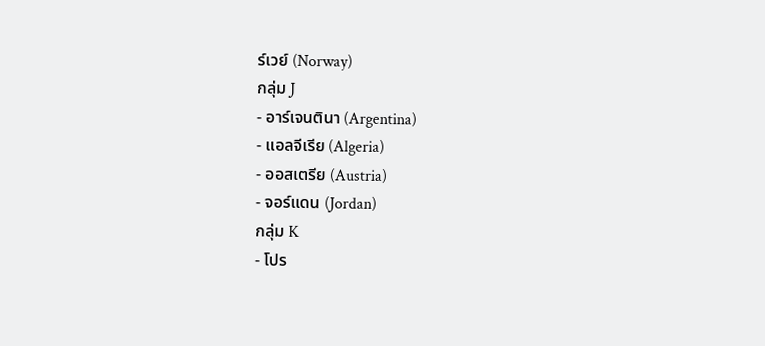ร์เวย์ (Norway)
กลุ่ม J
- อาร์เจนตินา (Argentina)
- แอลจีเรีย (Algeria)
- ออสเตรีย (Austria)
- จอร์แดน (Jordan)
กลุ่ม K
- โปร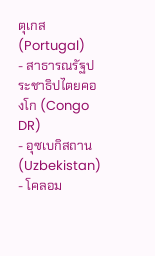ตุเกส (Portugal)
- สาธารณรัฐประชาธิปไตยคองโก (Congo DR)
- อุซเบกิสถาน (Uzbekistan)
- โคลอม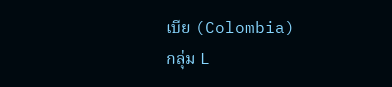เบีย (Colombia)
กลุ่ม L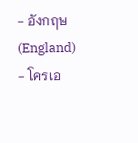- อังกฤษ (England)
- โครเอ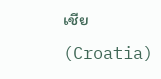เชีย (Croatia)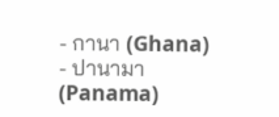- กานา (Ghana)
- ปานามา (Panama)